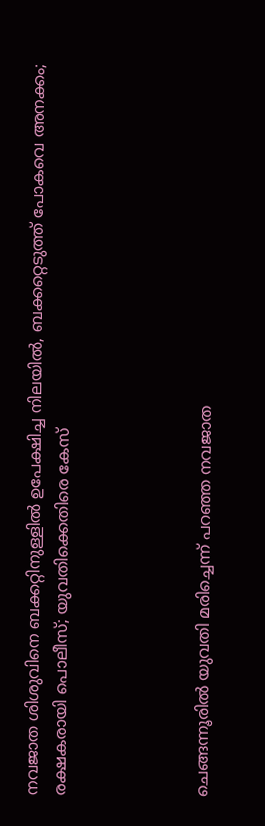നവജാത ശിശുവിനെ ബക്കറ്റിനുള്ളില്‍ ഉപേക്ഷിച്ച നിലയില്‍, ബക്കറ്റെടുത്ത് പോകവെ അനക്കം; രക്ഷകരായി പൊലീസ്; യുവതിക്കെതിരെ കേസ്




ചെങ്ങന്നൂരില്‍ യുവതി മരിച്ചെന്ന് പറഞ്ഞ നവജാത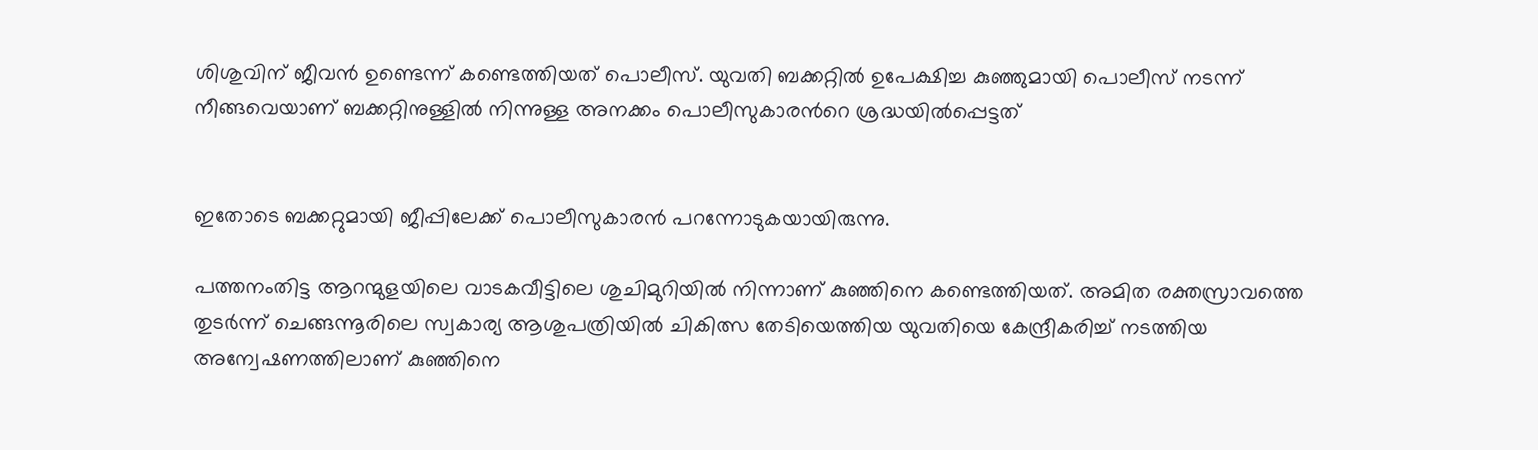ശിശുവിന് ജീവന്‍ ഉണ്ടെന്ന് കണ്ടെത്തിയത് പൊലീസ്. യുവതി ബക്കറ്റില്‍ ഉപേക്ഷിച്ച കുഞ്ഞുമായി പൊലീസ് നടന്ന് നീങ്ങവെയാണ് ബക്കറ്റിനുള്ളില്‍ നിന്നുള്ള അനക്കം പൊലീസുകാരന്‍റെ ശ്രദ്ധയില്‍പ്പെട്ടത്


ഇതോടെ ബക്കറ്റുമായി ജീപ്പിലേക്ക് പൊലീസുകാരന്‍ പറന്നോടുകയായിരുന്നു.

പത്തനംതിട്ട ആറന്മുളയിലെ വാടകവീട്ടിലെ ശുചിമുറിയില്‍ നിന്നാണ് കുഞ്ഞിനെ കണ്ടെത്തിയത്. അമിത രക്തസ്രാവത്തെ തുടര്‍ന്ന് ചെങ്ങന്നൂരിലെ സ്വകാര്യ ആശുപത്രിയില്‍ ചികിത്സ തേടിയെത്തിയ യുവതിയെ കേന്ദ്രീകരിച്ച്‌ നടത്തിയ അന്വേഷണത്തിലാണ് കുഞ്ഞിനെ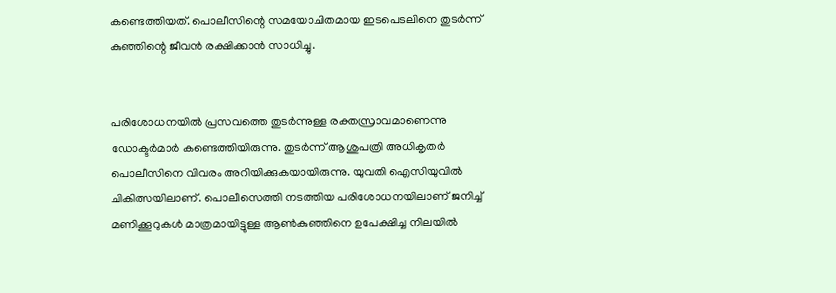കണ്ടെത്തിയത്. പൊലീസിന്റെ സമയോചിതമായ ഇടപെടലിനെ തുടര്‍ന്ന് കുഞ്ഞിന്റെ ജീവന്‍ രക്ഷിക്കാന്‍ സാധിച്ചു.


പരിശോധനയില്‍ പ്രസവത്തെ തുടര്‍ന്നുള്ള രക്തസ്രാവമാണെന്നു ഡോക്ടര്‍മാര്‍ കണ്ടെത്തിയിരുന്നു. തുടര്‍ന്ന് ആശുപത്രി അധികൃതര്‍ പൊലീസിനെ വിവരം അറിയിക്കുകയായിരുന്നു. യുവതി ഐസിയുവില്‍ ചികിത്സയിലാണ്. പൊലീസെത്തി നടത്തിയ പരിശോധനയിലാണ് ജനിച്ച്‌ മണിക്കൂറുകള്‍ മാത്രമായിട്ടുള്ള ആണ്‍കുഞ്ഞിനെ ഉപേക്ഷിച്ച നിലയില്‍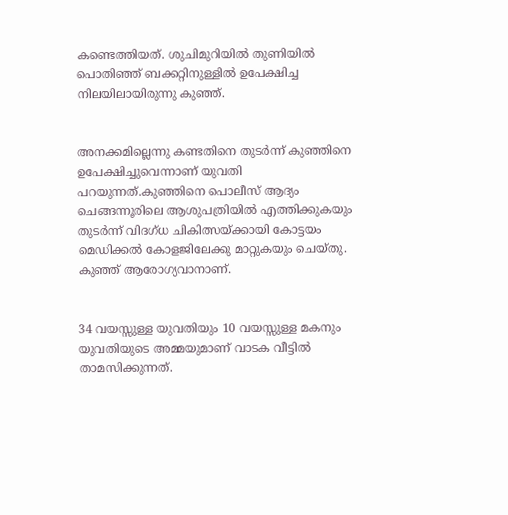കണ്ടെത്തിയത്. ശുചിമുറിയില്‍ തുണിയില്‍ പൊതിഞ്ഞ് ബക്കറ്റിനുള്ളില്‍ ഉപേക്ഷിച്ച നിലയിലായിരുന്നു കുഞ്ഞ്.


അനക്കമില്ലെന്നു കണ്ടതിനെ തുടര്‍ന്ന് കുഞ്ഞിനെ ഉപേക്ഷിച്ചുവെന്നാണ് യുവതി പറയുന്നത്.കുഞ്ഞിനെ പൊലീസ് ആദ്യം ചെങ്ങന്നൂരിലെ ആശുപത്രിയില്‍ എത്തിക്കുകയും തുടര്‍ന്ന് വിദഗ്ധ ചികിത്സയ്ക്കായി കോട്ടയം മെഡിക്കല്‍ കോളജിലേക്കു മാറ്റുകയും ചെയ്തു. കുഞ്ഞ് ആരോഗ്യവാനാണ്.


34 വയസ്സുള്ള യുവതിയും 10 വയസ്സുള്ള മകനും യുവതിയുടെ അമ്മയുമാണ് വാടക വീട്ടില്‍ താമസിക്കുന്നത്.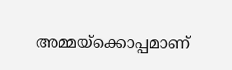അമ്മയ്‌ക്കൊപ്പമാണ്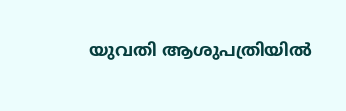യുവതി ആശുപത്രിയില്‍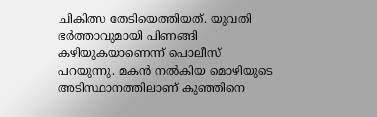ചികിത്സ തേടിയെത്തിയത്. യുവതി ഭര്‍ത്താവുമായി പിണങ്ങി കഴിയുകയാണെന്ന് പൊലീസ് പറയുന്നു. മകന്‍ നല്‍കിയ മൊഴിയുടെ അടിസ്ഥാനത്തിലാണ് കുഞ്ഞിനെ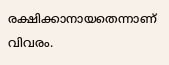രക്ഷിക്കാനായതെന്നാണ് വിവരം.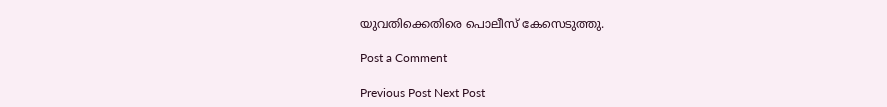യുവതിക്കെതിരെ പൊലീസ് കേസെടുത്തു.

Post a Comment

Previous Post Next Post